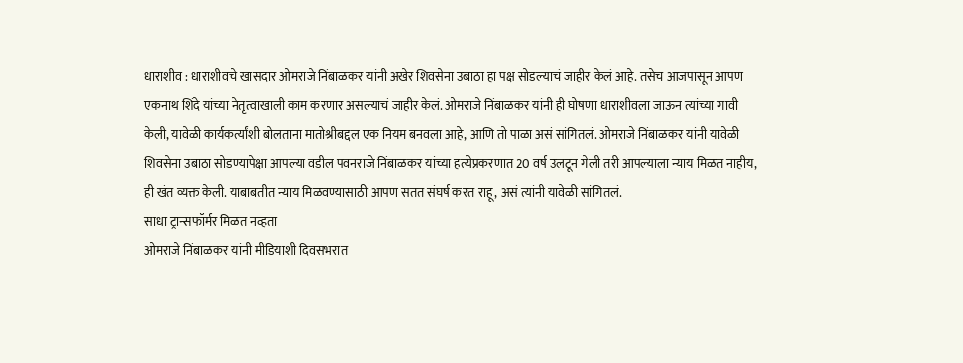धाराशीव : धाराशीवचे खासदार ओमराजे निंबाळकर यांनी अखेर शिवसेना उबाठा हा पक्ष सोडल्याचं जाहीर केलं आहे. तसेच आजपासून आपण एकनाथ शिंदे यांच्या नेतृत्वाखाली काम करणार असल्याचं जाहीर केलं. ओमराजे निंबाळकर यांनी ही घोषणा धाराशीवला जाऊन त्यांच्या गावी केली, यावेळी कार्यकर्त्यांशी बोलताना मातोश्रीबद्दल एक नियम बनवला आहे, आणि तो पाळा असं सांगितलं. ओमराजे निंबाळकर यांनी यावेळी शिवसेना उबाठा सोडण्यापेक्षा आपल्या वडील पवनराजे निंबाळकर यांच्या हत्येप्रकरणात 20 वर्ष उलटून गेली तरी आपल्याला न्याय मिळत नाहीय, ही खंत व्यक्त केली. याबाबतीत न्याय मिळवण्यासाठी आपण सतत संघर्ष करत राहू, असं त्यांनी यावेळी सांगितलं.
साधा ट्रान्सफॉर्मर मिळत नव्हता
ओमराजे निंबाळकर यांनी मीडियाशी दिवसभरात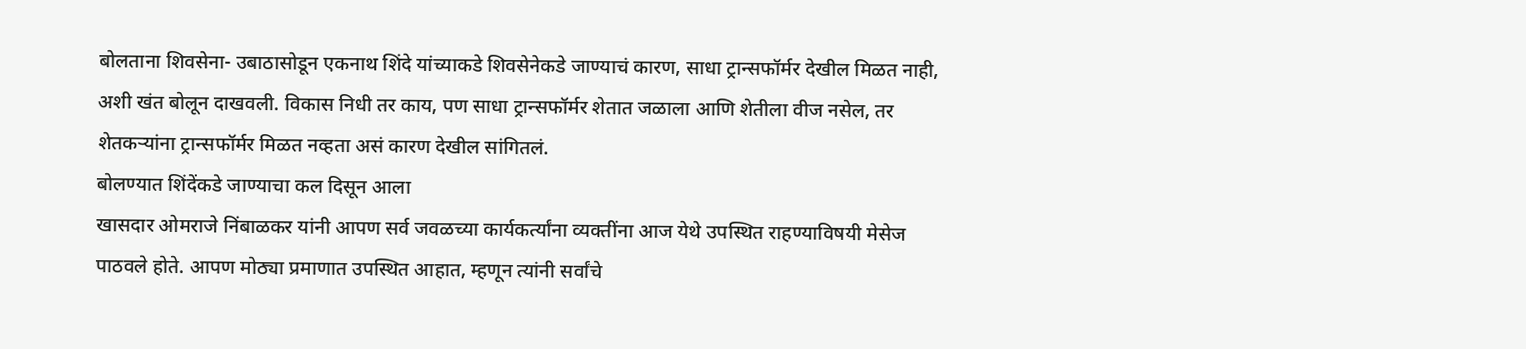बोलताना शिवसेना- उबाठासोडून एकनाथ शिंदे यांच्याकडे शिवसेनेकडे जाण्याचं कारण, साधा ट्रान्सफॉर्मर देखील मिळत नाही, अशी खंत बोलून दाखवली. विकास निधी तर काय, पण साधा ट्रान्सफॉर्मर शेतात जळाला आणि शेतीला वीज नसेल, तर शेतकऱ्यांना ट्रान्सफॉर्मर मिळत नव्हता असं कारण देखील सांगितलं.
बोलण्यात शिंदेंकडे जाण्याचा कल दिसून आला
खासदार ओमराजे निंबाळकर यांनी आपण सर्व जवळच्या कार्यकर्त्यांना व्यक्तींना आज येथे उपस्थित राहण्याविषयी मेसेज पाठवले होते. आपण मोठ्या प्रमाणात उपस्थित आहात, म्हणून त्यांनी सर्वांचे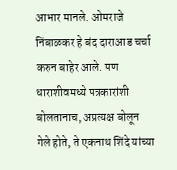आभार मानले. ओमराजे निंबाळकर हे बंद दाराआड चर्चा करुन बाहेर आले. पण धाराशीवमध्ये पत्रकारांशी बोलतानाच, अप्रत्यक्ष बोलून गेले होते, ते एकनाथ शिंदे यांच्या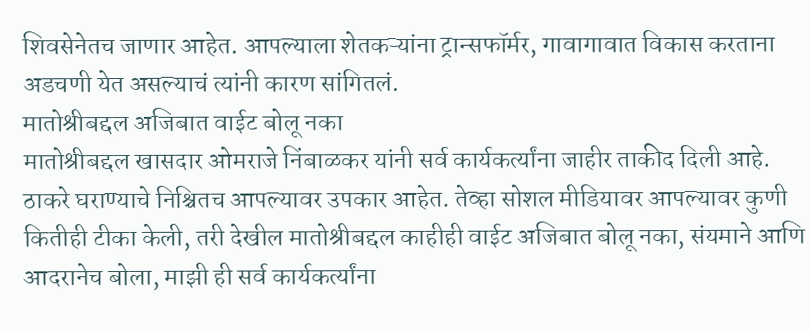शिवसेनेतच जाणार आहेत. आपल्याला शेतकऱ्यांना ट्रान्सफॉर्मर, गावागावात विकास करताना अडचणी येत असल्याचं त्यांनी कारण सांगितलं.
मातोश्रीबद्दल अजिबात वाईट बोलू नका
मातोश्रीबद्दल खासदार ओमराजे निंबाळकर यांनी सर्व कार्यकर्त्यांना जाहीर ताकीद दिली आहे. ठाकरे घराण्याचे निश्चितच आपल्यावर उपकार आहेत. तेव्हा सोशल मीडियावर आपल्यावर कुणी कितीही टीका केली, तरी देखील मातोश्रीबद्दल काहीही वाईट अजिबात बोलू नका, संयमाने आणि आदरानेच बोला, माझी ही सर्व कार्यकर्त्यांना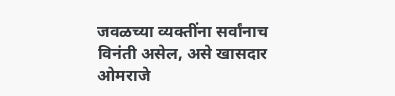जवळच्या व्यक्तींना सर्वांनाच विनंती असेल, असे खासदार ओमराजे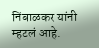निंबाळकर यांनी म्हटलं आहे.